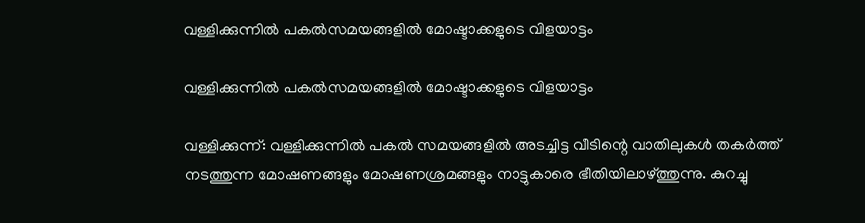വള്ളിക്കുന്നിൽ പകൽസമയങ്ങളിൽ മോഷ്ടാക്കളുടെ വിളയാട്ടം

വള്ളിക്കുന്നിൽ പകൽസമയങ്ങളിൽ മോഷ്ടാക്കളുടെ വിളയാട്ടം

വള്ളിക്കുന്ന്: വള്ളിക്കുന്നിൽ പകൽ സമയങ്ങളിൽ അടച്ചിട്ട വീടിന്റെ വാതിലുകൾ തകർത്ത് നടത്തുന്ന മോഷണങ്ങളും മോഷണശ്രമങ്ങളും നാട്ടുകാരെ ഭീതിയിലാഴ്ത്തുന്നു. കുറച്ചു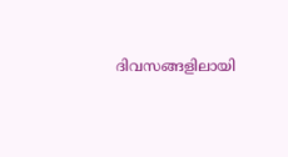ദിവസങ്ങളിലായി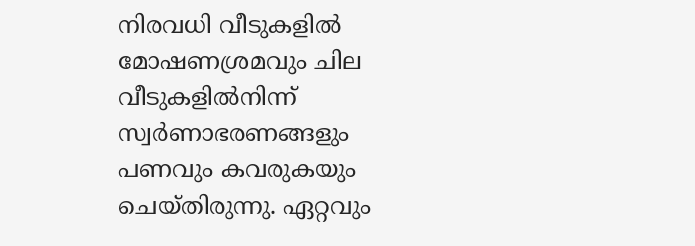നിരവധി വീടുകളിൽ മോഷണശ്രമവും ചില വീടുകളിൽനിന്ന് സ്വർണാഭരണങ്ങളും പണവും കവരുകയും ചെയ്തിരുന്നു. ഏറ്റവും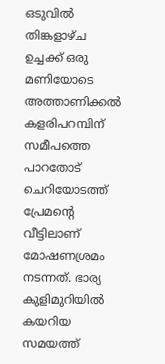ഒടുവിൽ തിങ്കളാഴ്ച ഉച്ചക്ക് ഒരു മണിയോടെ അത്താണിക്കൽ കളരിപറമ്പിന് സമീപത്തെ പാറതോട് ചെറിയോടത്ത് പ്രേമന്റെ വീട്ടിലാണ് മോഷണശ്രമം നടന്നത്. ഭാര്യ കുളിമുറിയിൽ കയറിയ സമയത്ത്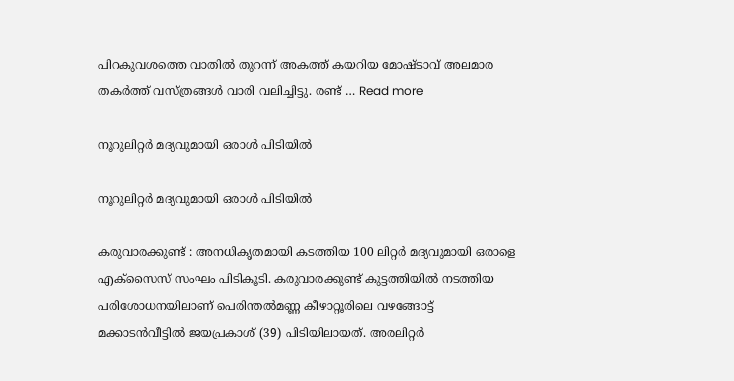പിറകുവശത്തെ വാതിൽ തുറന്ന് അകത്ത് കയറിയ മോഷ്ടാവ് അലമാര തകർത്ത് വസ്ത്രങ്ങൾ വാരി വലിച്ചിട്ടു. രണ്ട് … Read more

നൂറുലിറ്റർ മദ്യവുമായി ഒരാൾ പിടിയിൽ

നൂറുലിറ്റർ മദ്യവുമായി ഒരാൾ പിടിയിൽ

കരുവാരക്കുണ്ട് : അനധികൃതമായി കടത്തിയ 100 ലിറ്റർ മദ്യവുമായി ഒരാളെ എക്സൈസ് സംഘം പിടികൂടി. കരുവാരക്കുണ്ട് കുട്ടത്തിയിൽ നടത്തിയ പരിശോധനയിലാണ് പെരിന്തൽമണ്ണ കീഴാറ്റൂരിലെ വഴങ്ങോട്ട് മക്കാടൻവീട്ടിൽ ജയപ്രകാശ് (39) പിടിയിലായത്. അരലിറ്റർ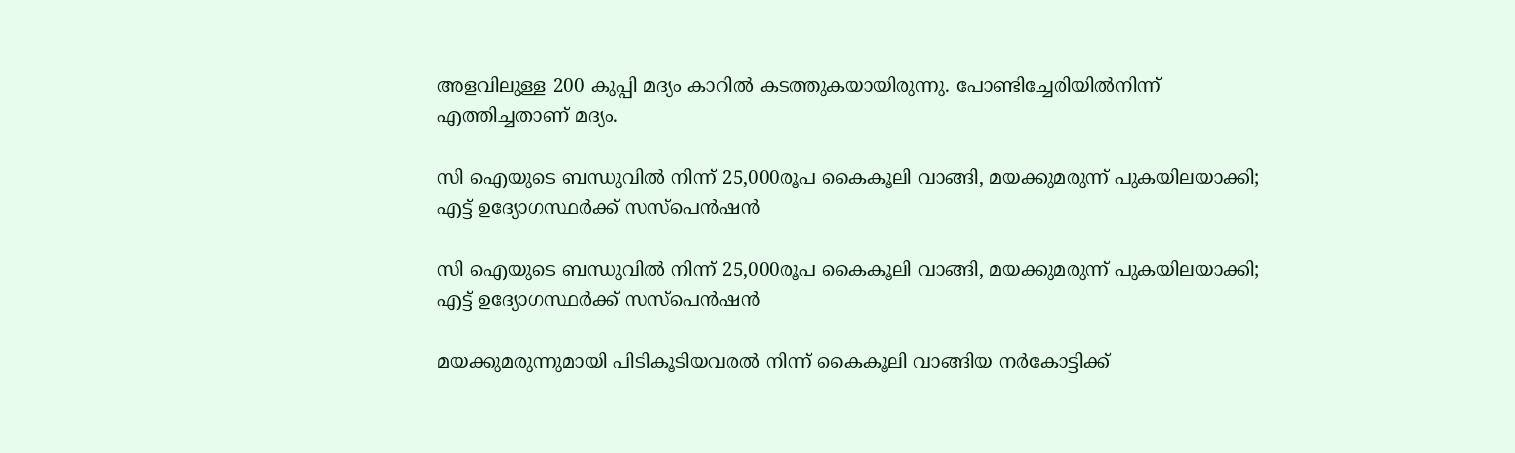അളവിലുള്ള 200 കുപ്പി മദ്യം കാറിൽ കടത്തുകയായിരുന്നു. പോണ്ടിച്ചേരിയിൽനിന്ന് എത്തിച്ചതാണ് മദ്യം.

സി ഐയുടെ ബന്ധുവിൽ നിന്ന് 25,000രൂപ കൈകൂലി വാങ്ങി, മയക്കുമരുന്ന് പുകയിലയാക്കി; എട്ട് ഉദ്യോഗസ്ഥർക്ക് സസ്പെൻഷൻ

സി ഐയുടെ ബന്ധുവിൽ നിന്ന് 25,000രൂപ കൈകൂലി വാങ്ങി, മയക്കുമരുന്ന് പുകയിലയാക്കി; എട്ട് ഉദ്യോഗസ്ഥർക്ക് സസ്പെൻഷൻ

മയക്കുമരുന്നുമായി പിടികൂടിയവരൽ നിന്ന് കൈകൂലി വാങ്ങിയ നർകോട്ടിക്ക്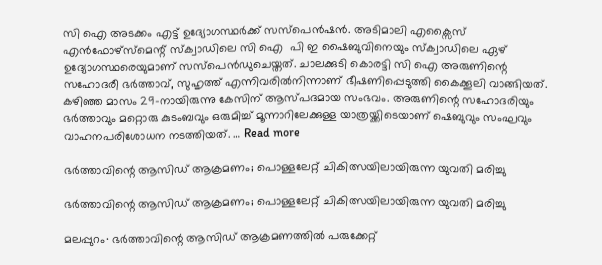സി ഐ അടക്കം എട്ട് ഉദ്യോഗസ്ഥർക്ക് സസ്പെൻഷൻ. അടിമാലി എക്സൈസ് എൻഫോഴ്സ്മെന്റ് സ്ക്വാഡിലെ സി ഐ  പി ഇ ഷൈബുവിനെയും സ്ക്വാഡിലെ ഏഴ് ഉദ്യോഗസ്ഥരെയുമാണ് സസ്പെൻഡുചെയ്തത്. ചാലക്കുടി കൊരട്ടി സി ഐ അരുണിന്റെ സഹോദരീ ഭർത്താവ്, സുഹൃത്ത് എന്നിവരിൽനിന്നാണ് ഭീഷണിപ്പെടുത്തി കൈക്കൂലി വാങ്ങിയത്. കഴിഞ്ഞ മാസം 29-നായിരുന്നു കേസിന് ആസ്പദമായ സംഭവം. അരുണിന്റെ സഹോദരിയും ഭർത്താവും മറ്റൊരു കുടംബവും ഒരുമിച്ച് മൂന്നാറിലേക്കുള്ള യാത്രയ്ക്കിടെയാണ് ഷെബുവും സംഘവും വാഹനപരിശോധന നടത്തിയത്. … Read more

ഭർത്താവിന്റെ ആസിഡ് ആക്രമണം; പൊള്ളലേറ്റ് ചികിത്സയിലായിരുന്ന യുവതി മരിച്ചു

ഭർത്താവിന്റെ ആസിഡ് ആക്രമണം; പൊള്ളലേറ്റ് ചികിത്സയിലായിരുന്ന യുവതി മരിച്ചു

മലപ്പുറം∙ ഭർത്താവിന്റെ ആസിഡ് ആക്രമണത്തിൽ പരുക്കേറ്റ്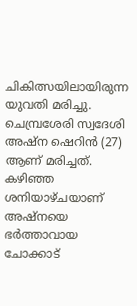ചികിത്സയിലായിരുന്ന യുവതി മരിച്ചു. ചെമ്പ്രശേരി സ്വദേശി അഷ്ന ഷെറിൻ (27) ആണ് മരിച്ചത്. കഴിഞ്ഞ ശനിയാഴ്ചയാണ് അഷ്നയെ ഭർത്താവായ ചോക്കാട്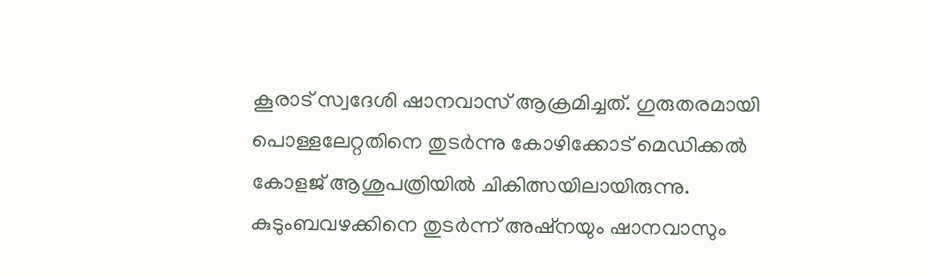കൂരാട് സ്വദേശി ഷാനവാസ് ആക്രമിച്ചത്. ഗുരുതരമായി പൊള്ളലേറ്റതിനെ തുടർന്നു കോഴിക്കോട് മെഡിക്കൽ കോളജ് ആശുപത്രിയിൽ ചികിത്സയിലായിരുന്നു. കുടുംബവഴക്കിനെ തുടർന്ന് അഷ്നയും ഷാനവാസും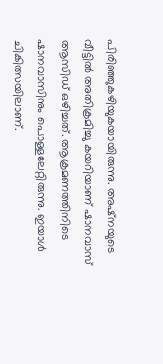പിരിഞ്ഞുകഴിയുകയായിരുന്നു. അഷ്നയുടെ വീട്ടിൽ അതിക്രമിച്ചു കയറിയാണ് ഷാനവാസ് ആസിഡ് ഒഴിച്ചത്. ആക്രമണത്തിനിടെ ഷാനവാസിനും പൊള്ളലേറ്റിരുന്നു. ഇയാൾ ചികിത്സയിലാണ്.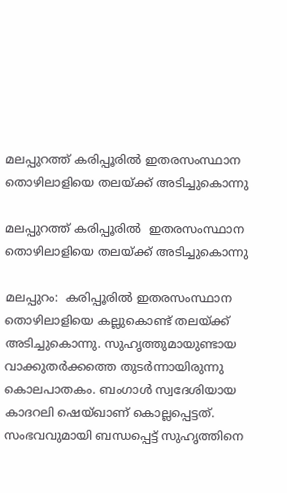മലപ്പുറത്ത് കരിപ്പൂരില്‍ ഇതരസംസ്ഥാന തൊഴിലാളിയെ തലയ്ക്ക് അടിച്ചുകൊന്നു

മലപ്പുറത്ത് കരിപ്പൂരില്‍  ഇതരസംസ്ഥാന തൊഴിലാളിയെ തലയ്ക്ക് അടിച്ചുകൊന്നു

മലപ്പുറം:  കരിപ്പൂരില്‍ ഇതരസംസ്ഥാന തൊഴിലാളിയെ കല്ലുകൊണ്ട് തലയ്ക്ക് അടിച്ചുകൊന്നു. സുഹൃത്തുമായുണ്ടായ വാക്കുതര്‍ക്കത്തെ തുടര്‍ന്നായിരുന്നു കൊലപാതകം. ബംഗാള്‍ സ്വദേശിയായ കാദറലി ഷെയ്ഖാണ് കൊല്ലപ്പെട്ടത്. സംഭവവുമായി ബന്ധപ്പെട്ട് സുഹൃത്തിനെ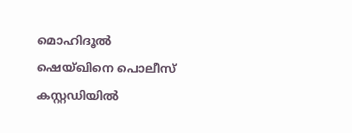മൊഹിദൂല്‍ ഷെയ്ഖിനെ പൊലീസ് കസ്റ്റഡിയില്‍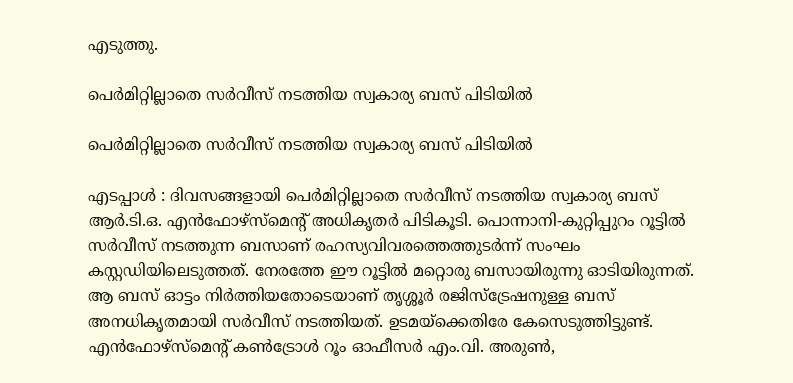എടുത്തു.

പെർമിറ്റില്ലാതെ സർവീസ് നടത്തിയ സ്വകാര്യ ബസ് പിടിയിൽ

പെർമിറ്റില്ലാതെ സർവീസ് നടത്തിയ സ്വകാര്യ ബസ് പിടിയിൽ

എടപ്പാൾ : ദിവസങ്ങളായി പെർമിറ്റില്ലാതെ സർവീസ് നടത്തിയ സ്വകാര്യ ബസ് ആർ.ടി.ഒ. എൻഫോഴ്‌സ്‌മെന്റ്‌ അധികൃതർ പിടികൂടി. പൊന്നാനി-കുറ്റിപ്പുറം റൂട്ടിൽ സർവീസ് നടത്തുന്ന ബസാണ് രഹസ്യവിവരത്തെത്തുടർന്ന് സംഘം കസ്റ്റഡിയിലെടുത്തത്. നേരത്തേ ഈ റൂട്ടിൽ മറ്റൊരു ബസായിരുന്നു ഓടിയിരുന്നത്. ആ ബസ് ഓട്ടം നിർത്തിയതോടെയാണ് തൃശ്ശൂർ രജിസ്‌ട്രേഷനുള്ള ബസ് അനധികൃതമായി സർവീസ് നടത്തിയത്. ഉടമയ്ക്കെതിരേ കേസെടുത്തിട്ടുണ്ട്. എൻഫോഴ്‌സ്‌മെന്റ് കൺട്രോൾ റൂം ഓഫീസർ എം.വി. അരുൺ,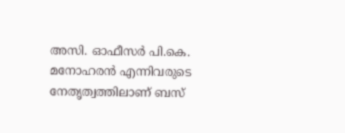അസി. ഓഫീസർ പി.കെ. മനോഹരൻ എന്നിവരുടെ നേതൃത്വത്തിലാണ് ബസ്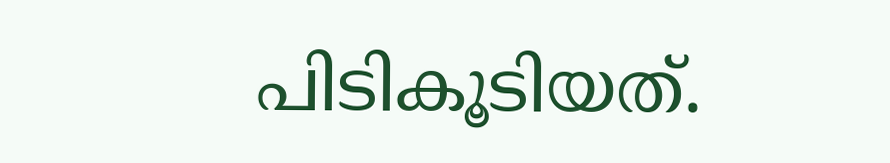പിടികൂടിയത്.